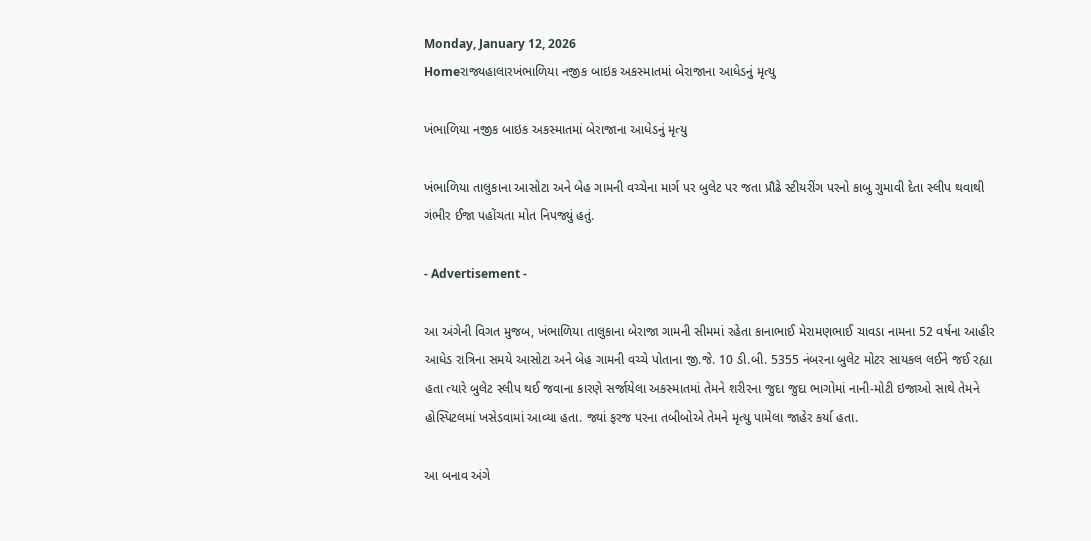Monday, January 12, 2026
Homeરાજ્યહાલારખંભાળિયા નજીક બાઇક અકસ્માતમાં બેરાજાના આધેડનું મૃત્યુ

ખંભાળિયા નજીક બાઇક અકસ્માતમાં બેરાજાના આધેડનું મૃત્યુ

ખંભાળિયા તાલુકાના આસોટા અને બેહ ગામની વચ્ચેના માર્ગ પર બુલેટ પર જતા પ્રૌઢે સ્ટીયરીંગ પરનો કાબુ ગુમાવી દેતા સ્લીપ થવાથી ગંભીર ઈજા પહોંચતા મોત નિપજ્યું હતું.

- Advertisement -

આ અંગેની વિગત મુજબ, ખંભાળિયા તાલુકાના બેરાજા ગામની સીમમાં રહેતા કાનાભાઈ મેરામણભાઈ ચાવડા નામના 52 વર્ષના આહીર આધેડ રાત્રિના સમયે આસોટા અને બેહ ગામની વચ્ચે પોતાના જી.જે. 10 ડી.બી. 5355 નંબરના બુલેટ મોટર સાયકલ લઈને જઈ રહ્યા હતા ત્યારે બુલેટ સ્લીપ થઈ જવાના કારણે સર્જાયેલા અકસ્માતમાં તેમને શરીરના જુદા જુદા ભાગોમાં નાની-મોટી ઇજાઓ સાથે તેમને હોસ્પિટલમાં ખસેડવામાં આવ્યા હતા. જ્યાં ફરજ પરના તબીબોએ તેમને મૃત્યુ પામેલા જાહેર કર્યા હતા.

આ બનાવ અંગે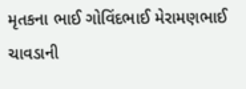મૃતકના ભાઈ ગોવિંદભાઈ મેરામણભાઈ ચાવડાની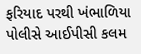ફરિયાદ પરથી ખંભાળિયા પોલીસે આઈપીસી કલમ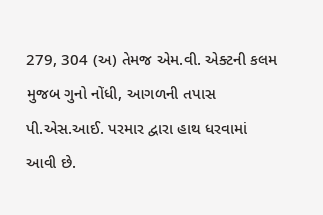279, 304 (અ) તેમજ એમ.વી. એક્ટની કલમ મુજબ ગુનો નોંધી, આગળની તપાસ પી.એસ.આઈ. પરમાર દ્વારા હાથ ધરવામાં આવી છે.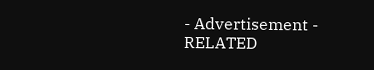- Advertisement -
RELATED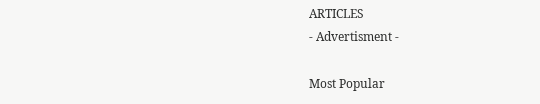ARTICLES
- Advertisment -

Most Popular